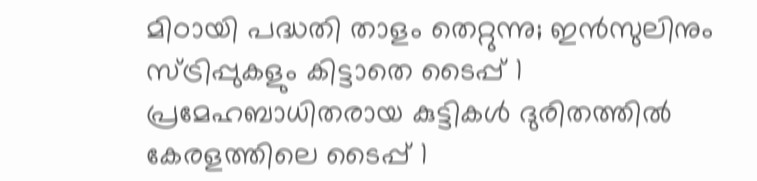മിഠായി പദ്ധതി താളം തെറ്റുന്നു; ഇൻസുലിനും സ്ട്രിപ്പുകളും കിട്ടാതെ ടൈപ്പ് 1 പ്രമേഹബാധിതരായ കുട്ടികൾ ദുരിതത്തിൽ
കേരളത്തിലെ ടൈപ്പ് 1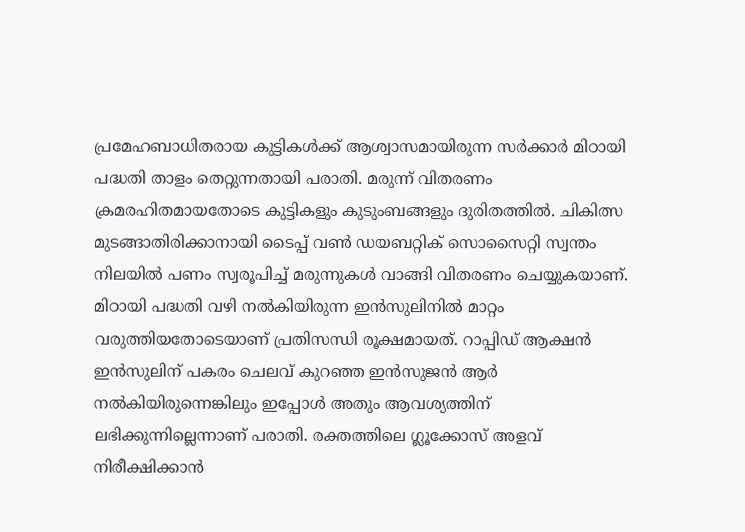പ്രമേഹബാധിതരായ കുട്ടികൾക്ക് ആശ്വാസമായിരുന്ന സർക്കാർ മിഠായി പദ്ധതി താളം തെറ്റുന്നതായി പരാതി. മരുന്ന് വിതരണം ക്രമരഹിതമായതോടെ കുട്ടികളും കുടുംബങ്ങളും ദുരിതത്തിൽ. ചികിത്സ മുടങ്ങാതിരിക്കാനായി ടൈപ്പ് വൺ ഡയബറ്റിക് സൊസൈറ്റി സ്വന്തം നിലയിൽ പണം സ്വരൂപിച്ച് മരുന്നുകൾ വാങ്ങി വിതരണം ചെയ്യുകയാണ്.
മിഠായി പദ്ധതി വഴി നൽകിയിരുന്ന ഇൻസുലിനിൽ മാറ്റം വരുത്തിയതോടെയാണ് പ്രതിസന്ധി രൂക്ഷമായത്. റാപ്പിഡ് ആക്ഷൻ ഇൻസുലിന് പകരം ചെലവ് കുറഞ്ഞ ഇൻസുജൻ ആർ നൽകിയിരുന്നെങ്കിലും ഇപ്പോൾ അതും ആവശ്യത്തിന് ലഭിക്കുന്നില്ലെന്നാണ് പരാതി. രക്തത്തിലെ ഗ്ലൂക്കോസ് അളവ് നിരീക്ഷിക്കാൻ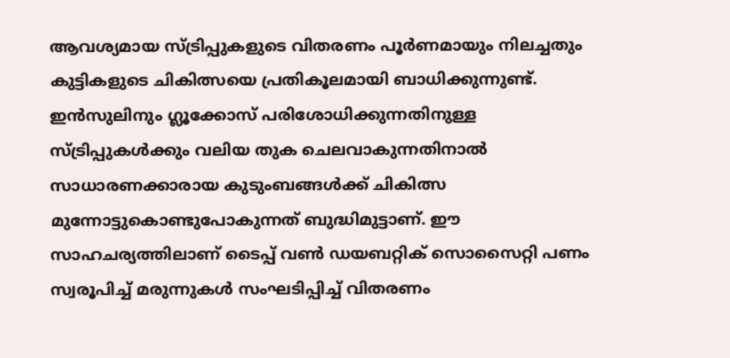ആവശ്യമായ സ്ട്രിപ്പുകളുടെ വിതരണം പൂർണമായും നിലച്ചതും കുട്ടികളുടെ ചികിത്സയെ പ്രതികൂലമായി ബാധിക്കുന്നുണ്ട്.
ഇൻസുലിനും ഗ്ലൂക്കോസ് പരിശോധിക്കുന്നതിനുള്ള സ്ട്രിപ്പുകൾക്കും വലിയ തുക ചെലവാകുന്നതിനാൽ സാധാരണക്കാരായ കുടുംബങ്ങൾക്ക് ചികിത്സ മുന്നോട്ടുകൊണ്ടുപോകുന്നത് ബുദ്ധിമുട്ടാണ്. ഈ സാഹചര്യത്തിലാണ് ടൈപ്പ് വൺ ഡയബറ്റിക് സൊസൈറ്റി പണം സ്വരൂപിച്ച് മരുന്നുകൾ സംഘടിപ്പിച്ച് വിതരണം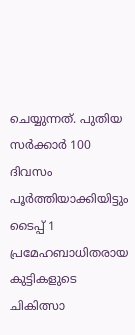ചെയ്യുന്നത്. പുതിയ സർക്കാർ 100 ദിവസം പൂർത്തിയാക്കിയിട്ടും ടൈപ്പ് 1 പ്രമേഹബാധിതരായ കുട്ടികളുടെ ചികിത്സാ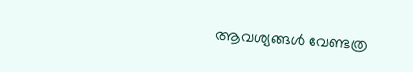ആവശ്യങ്ങൾ വേണ്ടത്ര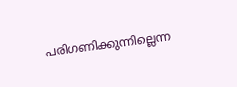പരിഗണിക്കുന്നില്ലെന്ന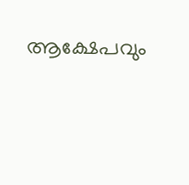ആക്ഷേപവും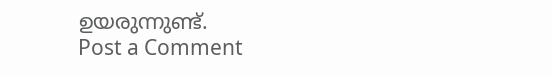ഉയരുന്നുണ്ട്.
Post a Comment